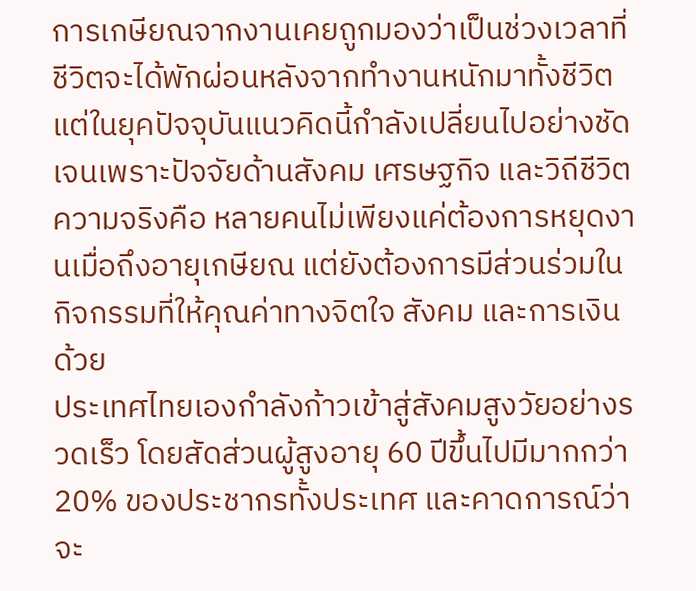การเกษียณจากงานเคยถูกมองว่าเป็นช่วงเวลาที่ชีวิตจะได้พักผ่อนหลังจากทำงานหนักมาทั้งชีวิต แต่ในยุคปัจจุบันแนวคิดนี้กำลังเปลี่ยนไปอย่างชัดเจนเพราะปัจจัยด้านสังคม เศรษฐกิจ และวิถีชีวิต ความจริงคือ หลายคนไม่เพียงแค่ต้องการหยุดงานเมื่อถึงอายุเกษียณ แต่ยังต้องการมีส่วนร่วมในกิจกรรมที่ให้คุณค่าทางจิตใจ สังคม และการเงินด้วย
ประเทศไทยเองกำลังก้าวเข้าสู่สังคมสูงวัยอย่างรวดเร็ว โดยสัดส่วนผู้สูงอายุ 60 ปีขึ้นไปมีมากกว่า 20% ของประชากรทั้งประเทศ และคาดการณ์ว่าจะ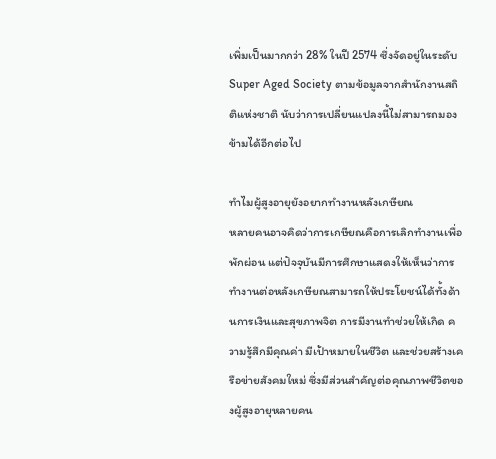เพิ่มเป็นมากกว่า 28% ในปี 2574 ซึ่งจัดอยู่ในระดับ Super Aged Society ตามข้อมูลจากสำนักงานสถิติแห่งชาติ นับว่าการเปลี่ยนแปลงนี้ไม่สามารถมองข้ามได้อีกต่อไป

ทำไมผู้สูงอายุยังอยากทำงานหลังเกษียณ
หลายคนอาจคิดว่าการเกษียณคือการเลิกทำงานเพื่อพักผ่อน แต่ปัจจุบันมีการศึกษาแสดงให้เห็นว่าการทำงานต่อหลังเกษียณสามารถให้ประโยชน์ได้ทั้งด้านการเงินและสุขภาพจิต การมีงานทำช่วยให้เกิด ความรู้สึกมีคุณค่า มีเป้าหมายในชีวิต และช่วยสร้างเครือข่ายสังคมใหม่ ซึ่งมีส่วนสำคัญต่อคุณภาพชีวิตของผู้สูงอายุหลายคน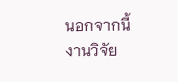นอกจากนี้งานวิจัย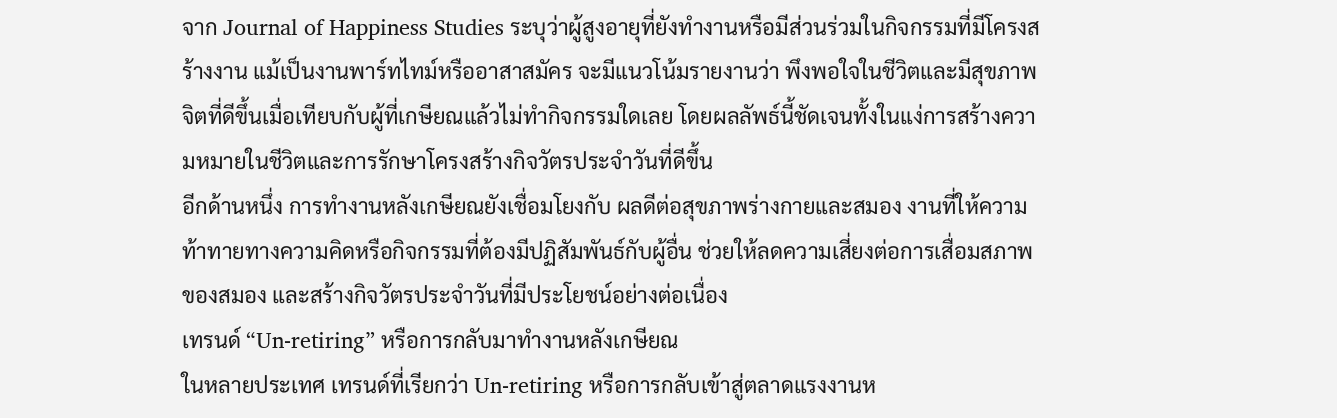จาก Journal of Happiness Studies ระบุว่าผู้สูงอายุที่ยังทำงานหรือมีส่วนร่วมในกิจกรรมที่มีโครงสร้างงาน แม้เป็นงานพาร์ทไทม์หรืออาสาสมัคร จะมีแนวโน้มรายงานว่า พึงพอใจในชีวิตและมีสุขภาพจิตที่ดีขึ้นเมื่อเทียบกับผู้ที่เกษียณแล้วไม่ทำกิจกรรมใดเลย โดยผลลัพธ์นี้ชัดเจนทั้งในแง่การสร้างความหมายในชีวิตและการรักษาโครงสร้างกิจวัตรประจำวันที่ดีขึ้น
อีกด้านหนึ่ง การทำงานหลังเกษียณยังเชื่อมโยงกับ ผลดีต่อสุขภาพร่างกายและสมอง งานที่ให้ความท้าทายทางความคิดหรือกิจกรรมที่ต้องมีปฏิสัมพันธ์กับผู้อื่น ช่วยให้ลดความเสี่ยงต่อการเสื่อมสภาพของสมอง และสร้างกิจวัตรประจำวันที่มีประโยชน์อย่างต่อเนื่อง
เทรนด์ “Un-retiring” หรือการกลับมาทำงานหลังเกษียณ
ในหลายประเทศ เทรนด์ที่เรียกว่า Un-retiring หรือการกลับเข้าสู่ตลาดแรงงานห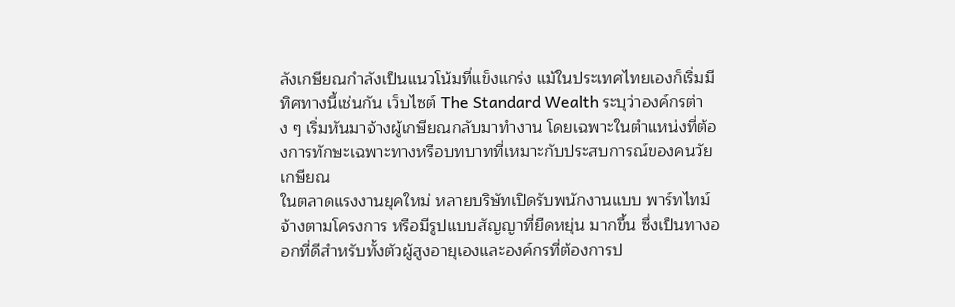ลังเกษียณกำลังเป็นแนวโน้มที่แข็งแกร่ง แม้ในประเทศไทยเองก็เริ่มมีทิศทางนี้เช่นกัน เว็บไซต์ The Standard Wealth ระบุว่าองค์กรต่าง ๆ เริ่มหันมาจ้างผู้เกษียณกลับมาทำงาน โดยเฉพาะในตำแหน่งที่ต้องการทักษะเฉพาะทางหรือบทบาทที่เหมาะกับประสบการณ์ของคนวัยเกษียณ
ในตลาดแรงงานยุคใหม่ หลายบริษัทเปิดรับพนักงานแบบ พาร์ทไทม์ จ้างตามโครงการ หรือมีรูปแบบสัญญาที่ยืดหยุ่น มากขึ้น ซึ่งเป็นทางออกที่ดีสำหรับทั้งตัวผู้สูงอายุเองและองค์กรที่ต้องการป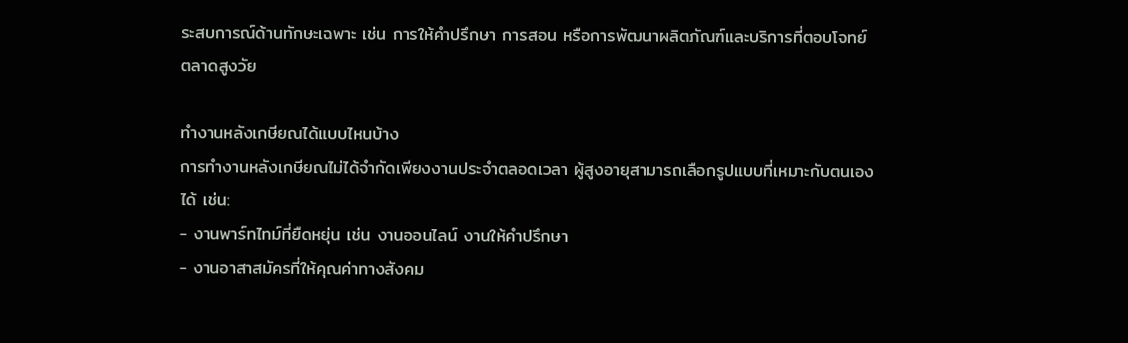ระสบการณ์ด้านทักษะเฉพาะ เช่น การให้คำปรึกษา การสอน หรือการพัฒนาผลิตภัณฑ์และบริการที่ตอบโจทย์ตลาดสูงวัย

ทำงานหลังเกษียณได้แบบไหนบ้าง
การทำงานหลังเกษียณไม่ได้จำกัดเพียงงานประจำตลอดเวลา ผู้สูงอายุสามารถเลือกรูปแบบที่เหมาะกับตนเองได้ เช่น:
- งานพาร์ทไทม์ที่ยืดหยุ่น เช่น งานออนไลน์ งานให้คำปรึกษา
- งานอาสาสมัครที่ให้คุณค่าทางสังคม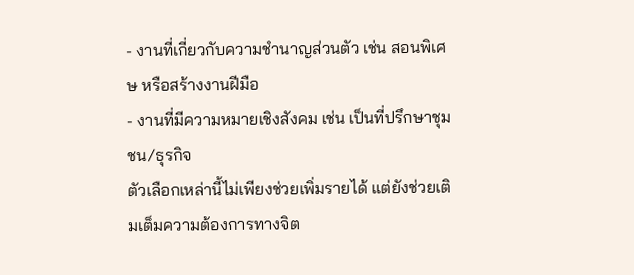- งานที่เกี่ยวกับความชำนาญส่วนตัว เช่น สอนพิเศษ หรือสร้างงานฝีมือ
- งานที่มีความหมายเชิงสังคม เช่น เป็นที่ปรึกษาชุมชน/ธุรกิจ
ตัวเลือกเหล่านี้ไม่เพียงช่วยเพิ่มรายได้ แต่ยังช่วยเติมเต็มความต้องการทางจิต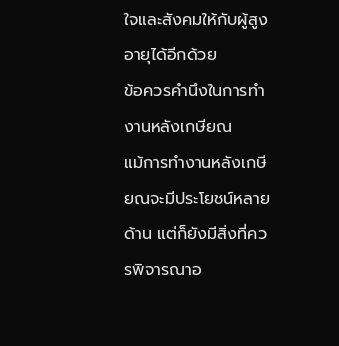ใจและสังคมให้กับผู้สูงอายุได้อีกด้วย
ข้อควรคำนึงในการทำงานหลังเกษียณ
แม้การทำงานหลังเกษียณจะมีประโยชน์หลายด้าน แต่ก็ยังมีสิ่งที่ควรพิจารณาอ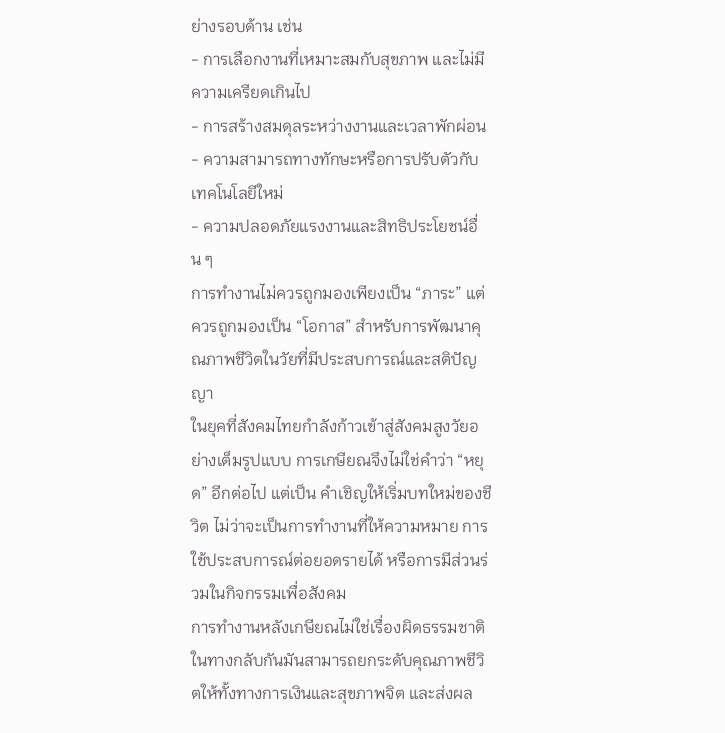ย่างรอบด้าน เช่น
- การเลือกงานที่เหมาะสมกับสุขภาพ และไม่มีความเครียดเกินไป
- การสร้างสมดุลระหว่างงานและเวลาพักผ่อน
- ความสามารถทางทักษะหรือการปรับตัวกับเทคโนโลยีใหม่
- ความปลอดภัยแรงงานและสิทธิประโยชน์อื่น ๆ
การทำงานไม่ควรถูกมองเพียงเป็น “ภาระ” แต่ควรถูกมองเป็น “โอกาส” สำหรับการพัฒนาคุณภาพชีวิตในวัยที่มีประสบการณ์และสติปัญญา
ในยุคที่สังคมไทยกำลังก้าวเข้าสู่สังคมสูงวัยอย่างเต็มรูปแบบ การเกษียณจึงไม่ใช่คำว่า “หยุด” อีกต่อไป แต่เป็น คำเชิญให้เริ่มบทใหม่ของชีวิต ไม่ว่าจะเป็นการทำงานที่ให้ความหมาย การใช้ประสบการณ์ต่อยอดรายได้ หรือการมีส่วนร่วมในกิจกรรมเพื่อสังคม
การทำงานหลังเกษียณไม่ใช่เรื่องผิดธรรมชาติ ในทางกลับกันมันสามารถยกระดับคุณภาพชีวิตให้ทั้งทางการเงินและสุขภาพจิต และส่งผล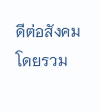ดีต่อสังคมโดยรวม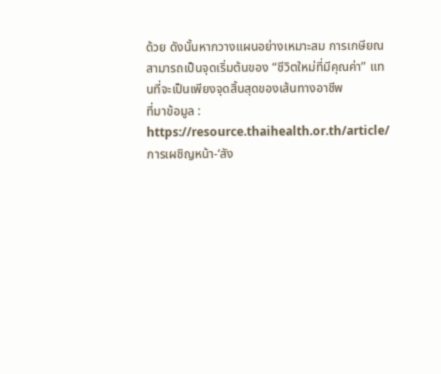ด้วย ดังนั้นหากวางแผนอย่างเหมาะสม การเกษียณสามารถเป็นจุดเริ่มต้นของ “ชีวิตใหม่ที่มีคุณค่า” แทนที่จะเป็นเพียงจุดสิ้นสุดของเส้นทางอาชีพ
ที่มาข้อมูล : https://resource.thaihealth.or.th/article/การเผชิญหน้า-‘สัง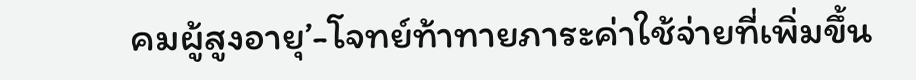คมผู้สูงอายุ’-โจทย์ท้าทายภาระค่าใช้จ่ายที่เพิ่มขึ้น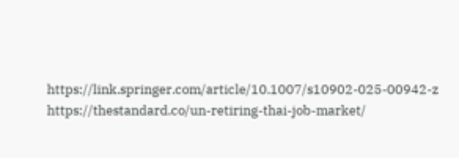https://link.springer.com/article/10.1007/s10902-025-00942-z
https://thestandard.co/un-retiring-thai-job-market/